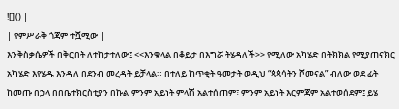![]() |
| የምሥራቅ ጎጃም ተሿሚው |
እንቅስቃሴዎች በቅርበት ለተከታተለው፤ <<እንቁላል በቆይታ በእግሯ ትሄዳለች>> የሚለው አካሄድ በትክክል የሚያጠናክር አካሄድ እየሄዱ እንዳለ በደንብ መረዳት ይቻላል። በተለይ ከጥቂት ዓመታት ወዲህ “ጳጳሳትን ሾመናል” ብለው ወደ ፊት ከመጡ በኃላ በበቤተክርስቲያን በኩል ምንም አይነት ምላሽ አልተሰጠም፣ ምንም አይነት እርምጃም አልተወሰደም፤ ይሄ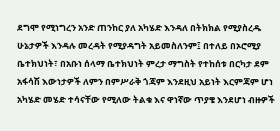ደግሞ የሚነግረን አንድ ጠንከር ያለ አካሄድ እንዳለ በትክክል የሚያስረዱ ሁኔታዎች እንዳሉ መረዳት የሚያዳግት አይመስለንም፤ በተለይ በኦሮሚያ ቤተክህነት፣ በአቡነ ሰላማ ቤተክህነት ምረታ ማግስት የተከሰቱ በርካታ ደም አፋሳሽ እውነታዎች ለምን በምሥራቅ ጎጃም እንደዚህ አይነት እርምጃም ሆነ አካሄድ መሄድ ተሳናቸው የሚለው ትልቁ እና ዋነኛው ጥያቄ እንደሆነ ብዙዎች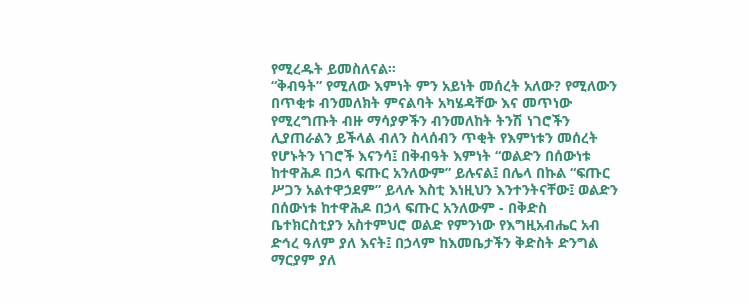የሚረዱት ይመስለናል።
“ቅብዓት” የሚለው እምነት ምን አይነት መሰረት አለው? የሚለውን በጥቂቱ ብንመለክት ምናልባት አካሄዳቸው እና መጥነው የሚረግጡት ብዙ ማሳያዎችን ብንመለከት ትንሽ ነገሮችን ሊያጠራልን ይችላል ብለን ስላሰብን ጥቂት የእምነቱን መሰረት የሆኑትን ነገሮች እናንሳ፤ በቅብዓት እምነት “ወልድን በሰውነቱ ከተዋሕዶ በኃላ ፍጡር አንለውም” ይሉናል፤ በሌላ በኩል “ፍጡር ሥጋን አልተዋኃደም” ይላሉ እስቲ እነዚህን እንተንትናቸው፤ ወልድን በሰውነቱ ከተዋሕዶ በኃላ ፍጡር አንለውም - በቅድስ ቤተክርስቲያን አስተምህሮ ወልድ የምንነው የእግዚአብሔር አብ ድኅረ ዓለም ያለ እናት፤ በኃላም ከእመቤታችን ቅድስት ድንግል ማርያም ያለ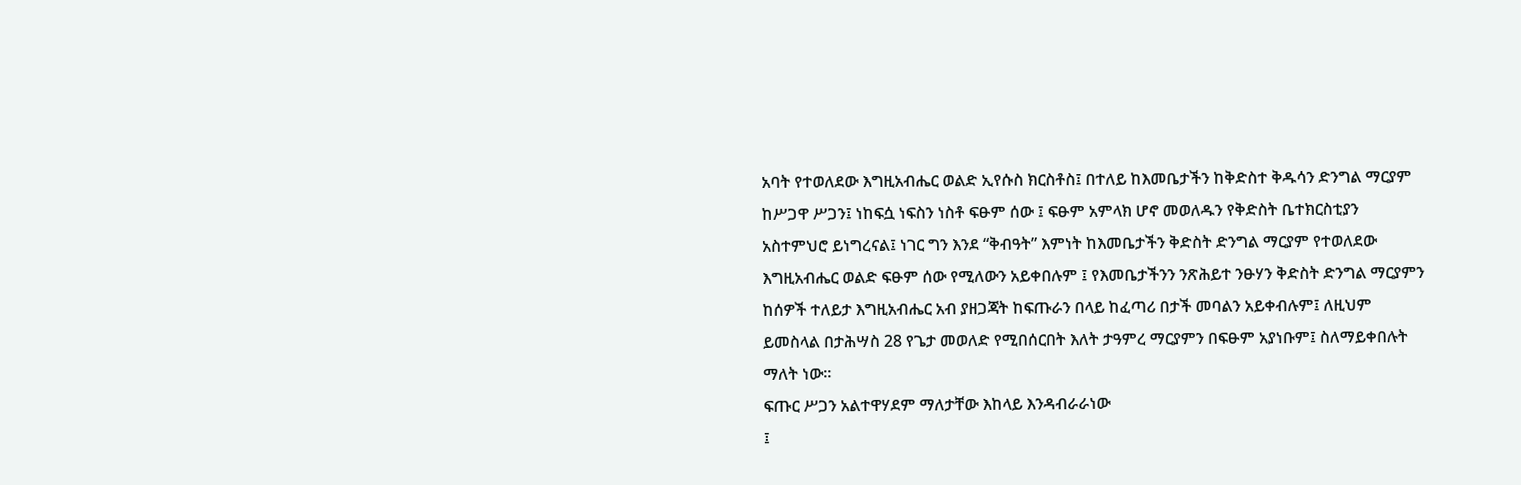አባት የተወለደው እግዚአብሔር ወልድ ኢየሱስ ክርስቶስ፤ በተለይ ከእመቤታችን ከቅድስተ ቅዱሳን ድንግል ማርያም ከሥጋዋ ሥጋን፤ ነከፍሷ ነፍስን ነስቶ ፍፁም ሰው ፤ ፍፁም አምላክ ሆኖ መወለዱን የቅድስት ቤተክርስቲያን አስተምህሮ ይነግረናል፤ ነገር ግን እንደ “ቅብዓት” እምነት ከእመቤታችን ቅድስት ድንግል ማርያም የተወለደው እግዚአብሔር ወልድ ፍፁም ሰው የሚለውን አይቀበሉም ፤ የእመቤታችንን ንጽሕይተ ንፁሃን ቅድስት ድንግል ማርያምን ከሰዎች ተለይታ እግዚአብሔር አብ ያዘጋጃት ከፍጡራን በላይ ከፈጣሪ በታች መባልን አይቀብሉም፤ ለዚህም ይመስላል በታሕሣስ 28 የጌታ መወለድ የሚበሰርበት እለት ታዓምረ ማርያምን በፍፁም አያነቡም፤ ስለማይቀበሉት ማለት ነው።
ፍጡር ሥጋን አልተዋሃደም ማለታቸው እከላይ እንዳብራራነው
፤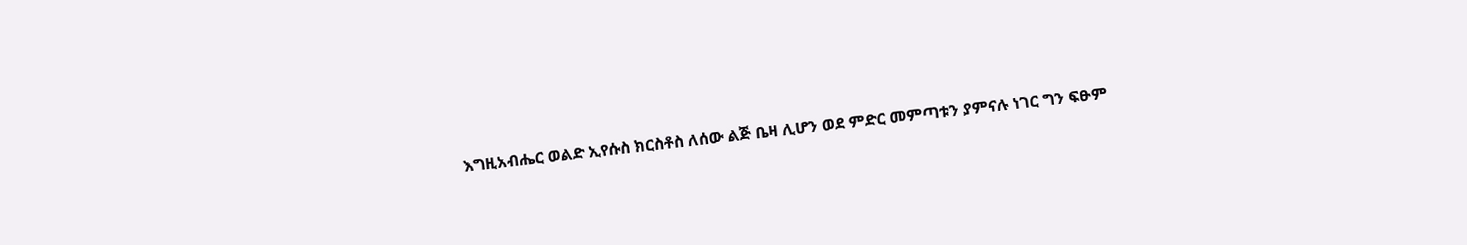እግዚአብሔር ወልድ ኢየሱስ ክርስቶስ ለሰው ልጅ ቤዛ ሊሆን ወደ ምድር መምጣቱን ያምናሉ ነገር ግን ፍፁም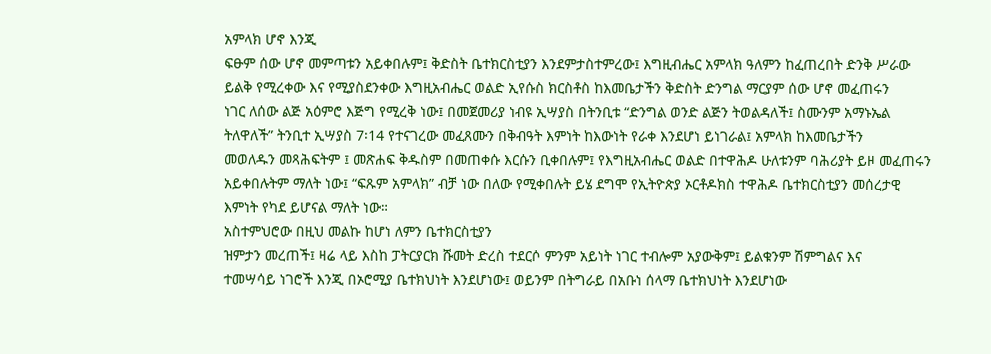አምላክ ሆኖ እንጂ
ፍፁም ሰው ሆኖ መምጣቱን አይቀበሉም፤ ቅድስት ቤተክርስቲያን እንደምታስተምረው፤ እግዚብሔር አምላክ ዓለምን ከፈጠረበት ድንቅ ሥራው
ይልቅ የሚረቀው እና የሚያስደንቀው እግዚአብሔር ወልድ ኢየሱስ ክርስቶስ ከእመቤታችን ቅድስት ድንግል ማርያም ሰው ሆኖ መፈጠሩን
ነገር ለሰው ልጅ አዕምሮ እጅግ የሚረቅ ነው፤ በመጀመሪያ ነብዩ ኢሣያስ በትንቢቱ “ድንግል ወንድ ልጅን ትወልዳለች፤ ስሙንም አማኑኤል
ትለዋለች” ትንቢተ ኢሣያስ 7፡14 የተናገረው መፈጸሙን በቅብዓት እምነት ከእውነት የራቀ እንደሆነ ይነገራል፤ አምላክ ከእመቤታችን
መወለዱን መጻሕፍትም ፤ መጽሐፍ ቅዱስም በመጠቀሱ እርሱን ቢቀበሉም፤ የእግዚአብሔር ወልድ በተዋሕዶ ሁለቱንም ባሕሪያት ይዞ መፈጠሩን
አይቀበሉትም ማለት ነው፤ “ፍጹም አምላክ” ብቻ ነው በለው የሚቀበሉት ይሄ ደግሞ የኢትዮጵያ ኦርቶዶክስ ተዋሕዶ ቤተክርስቲያን መሰረታዊ
እምነት የካደ ይሆናል ማለት ነው።
አስተምህሮው በዚህ መልኩ ከሆነ ለምን ቤተክርስቲያን
ዝምታን መረጠች፤ ዛሬ ላይ እስከ ፓትርያርክ ሹመት ድረስ ተደርሶ ምንም አይነት ነገር ተብሎም አያውቅም፤ ይልቁንም ሽምግልና እና
ተመሣሳይ ነገሮች እንጂ በኦሮሚያ ቤተክህነት እንደሆነው፤ ወይንም በትግራይ በአቡነ ሰላማ ቤተክህነት እንደሆነው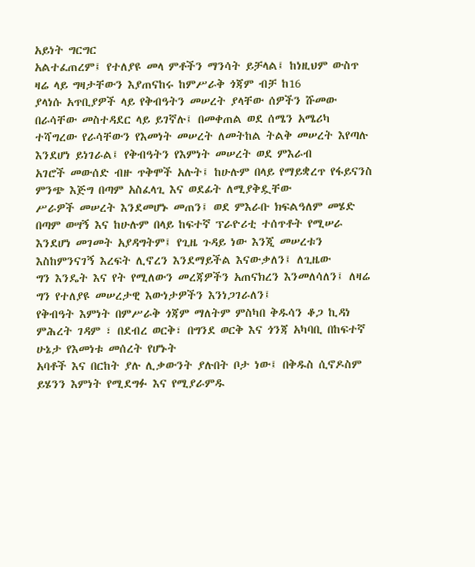አይነት ግርግር
አልተፈጠረም፤ የተለያዩ መላ ምቶችን ማንሳት ይቻላል፤ ከነዚህም ውስጥ ዛሬ ላይ ግዛታቸውን እያጠናከሩ ከምሥራቅ ጎጃም ብቻ ከ16
ያላነሱ አጥቢያዎች ላይ የቅብዓትን መሠረት ያላቸው ሰዎችን ሹመው በራሳቸው መስተዳደር ላይ ይገኛሉ፤ በመቀጠል ወደ ሰሜን አሜሪካ
ተሻግረው የራሳቸውን የእመነት መሠረት ለመትከል ትልቅ መሠረት እየጣሉ እንደሆነ ይነገራል፤ የቅብዓትን የእምነት መሠረት ወደ ምእራብ
አገሮች መውሰድ ብዙ ጥቅሞች አሉት፤ ከሁሉም በላይ የማይቋረጥ የፋይናንስ ምንጭ እጅግ በጣም አስፈላጊ እና ወደፊት ለሚያቅዷቸው
ሥራዎች መሠረት እንደመሆኑ መጠን፤ ወደ ምእራቡ ክፍልዓለም መሄድ በጣም ወሣኝ እና ከሁሉም በላይ ከፍተኛ ፕራዮሪቲ ተሰጥቶት የሚሠራ
እንደሆነ መገመት አያዳግትም፤ የጊዜ ጉዳይ ነው እንጂ መሠረቱን እስከምንናገኝ እረፍት ሊኖረን እንደማይችል እናውቃለን፤ ለጊዜው
ግን እንዴት እና የት የሚለውን መረጃዎችን አጠናክረን እንመለሳለን፤ ለዛሬ ግን የተለያዩ መሠረታዊ እውነታዎችን እንነጋገራለን፤
የቅብዓት እምነት በምሥራቅ ጎጃም ማለትም ምስካበ ቅዱሳን ቆጋ ኪዳነ ምሕረት ገዳም ፣ በደብረ ወርቅ፣ በግንደ ወርቅ እና ጎንጃ አካባቢ በከፍተኛ ሁኔታ የእመነቱ መሰረት የሆኑት
አባቶች እና በርከት ያሉ ሊቃውንት ያሉበት ቦታ ነው፤ በቅዱስ ሲኖዶስም ይሄንን እምነት የሚደግፉ እና የሚያራምዱ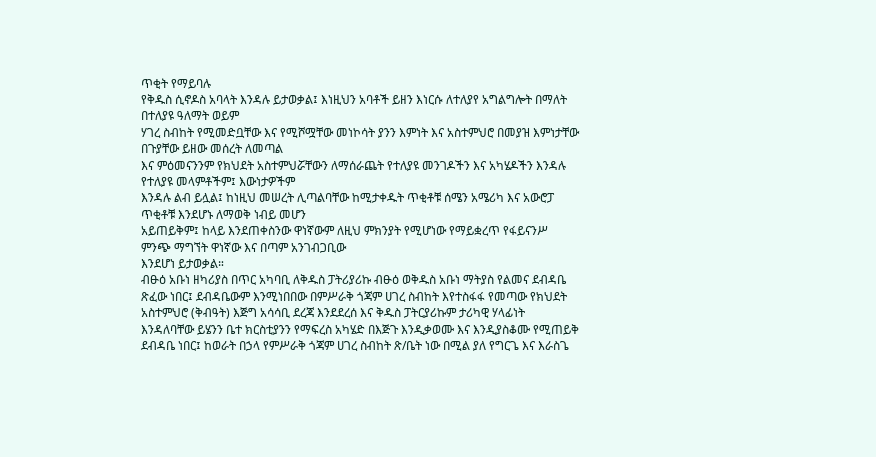ጥቂት የማይባሉ
የቅዱስ ሲኖዶስ አባላት እንዳሉ ይታወቃል፤ እነዚህን አባቶች ይዘን እነርሱ ለተለያየ አግልግሎት በማለት በተለያዩ ዓለማት ወይም
ሃገረ ስብከት የሚመድቧቸው እና የሚሾሟቸው መነኮሳት ያንን እምነት እና አስተምህሮ በመያዝ እምነታቸው በጉያቸው ይዘው መሰረት ለመጣል
እና ምዕመናንንም የክህደት አስተምህሯቸውን ለማሰራጨት የተለያዩ መንገዶችን እና አካሄዶችን እንዳሉ የተለያዩ መላምቶችም፤ እውነታዎችም
እንዳሉ ልብ ይሏል፤ ከነዚህ መሠረት ሊጣልባቸው ከሚታቀዱት ጥቂቶቹ ሰሜን አሜሪካ እና አውሮፓ ጥቂቶቹ እንደሆኑ ለማወቅ ነብይ መሆን
አይጠይቅም፤ ከላይ እንደጠቀስንው ዋነኛውም ለዚህ ምክንያት የሚሆነው የማይቋረጥ የፋይናንሥ ምንጭ ማግኘት ዋነኛው እና በጣም አንገብጋቢው
እንደሆነ ይታወቃል።
ብፁዕ አቡነ ዘካሪያስ በጥር አካባቢ ለቅዱስ ፓትሪያሪኩ ብፁዕ ወቅዱስ አቡነ ማትያስ የልመና ደብዳቤ ጽፈው ነበር፤ ደብዳቤውም እንሚነበበው በምሥራቅ ጎጃም ሀገረ ስብከት እየተስፋፋ የመጣው የክህደት አስተምህሮ (ቅብዓት) እጅግ አሳሳቢ ደረጃ እንደደረሰ እና ቅዱስ ፓትርያሪኩም ታሪካዊ ሃላፊነት እንዳለባቸው ይሄንን ቤተ ክርስቲያንን የማፍረስ አካሄድ በእጅጉ እንዲቃወሙ እና እንዲያስቆሙ የሚጠይቅ ደብዳቤ ነበር፤ ከወራት በኃላ የምሥራቅ ጎጃም ሀገረ ስብከት ጽ/ቤት ነው በሚል ያለ የግርጌ እና እራስጌ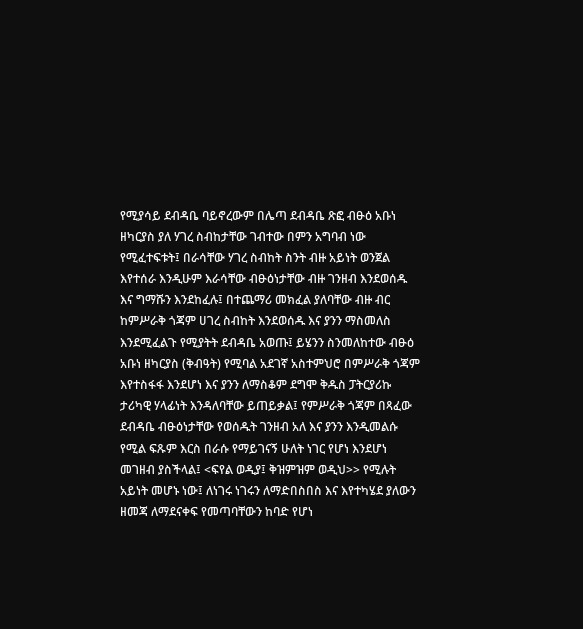የሚያሳይ ደብዳቤ ባይኖረውም በሌጣ ደብዳቤ ጽፎ ብፁዕ አቡነ ዘካርያስ ያለ ሃገረ ስብከታቸው ገብተው በምን አግባብ ነው የሚፈተፍቱት፤ በራሳቸው ሃገረ ስብከት ስንት ብዙ አይነት ወንጀል እየተሰራ እንዲሁም እራሳቸው ብፁዕነታቸው ብዙ ገንዘብ እንደወሰዱ እና ግማሹን እንደከፈሉ፤ በተጨማሪ መክፈል ያለባቸው ብዙ ብር ከምሥራቅ ጎጃም ሀገረ ስብከት እንደወሰዱ እና ያንን ማስመለስ እንደሚፈልጉ የሚያትት ደብዳቤ አወጡ፤ ይሄንን ስንመለከተው ብፁዕ አቡነ ዘካርያስ (ቅብዓት) የሚባል አደገኛ አስተምህሮ በምሥራቅ ጎጃም እየተስፋፋ እንደሆነ እና ያንን ለማስቆም ደግሞ ቅዱስ ፓትርያሪኩ ታሪካዊ ሃላፊነት እንዳለባቸው ይጠይቃል፤ የምሥራቅ ጎጃም በጻፈው ደብዳቤ ብፁዕነታቸው የወሰዱት ገንዘብ አለ እና ያንን እንዲመልሱ የሚል ፍጹም እርስ በራሱ የማይገናኝ ሁለት ነገር የሆነ እንደሆነ መገዘብ ያስችላል፤ <ፍየል ወዲያ፤ ቅዝምዝም ወዲህ>> የሚሉት አይነት መሆኑ ነው፤ ለነገሩ ነገሩን ለማድበስበስ እና እየተካሄደ ያለውን ዘመጃ ለማደናቀፍ የመጣባቸውን ከባድ የሆነ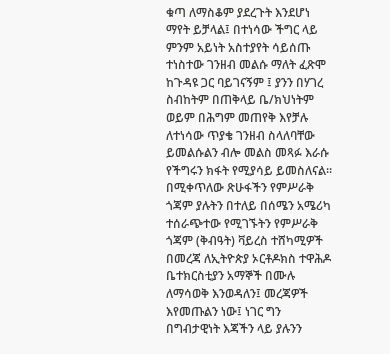ቁጣ ለማስቆም ያደረጉት እንደሆነ ማየት ይቻላል፤ በተነሳው ችግር ላይ ምንም አይነት አስተያየት ሳይሰጡ ተነስተው ገንዘብ መልሱ ማለት ፈጽሞ ከጉዳዩ ጋር ባይገናኝም ፤ ያንን በሃገረ ስብከትም በጠቅላይ ቤ/ክህነትም ወይም በሕግም መጠየቅ እየቻሉ ለተነሳው ጥያቄ ገንዘብ ስላለባቸው ይመልሱልን ብሎ መልስ መጻፉ እራሱ የችግሩን ክፋት የሚያሳይ ይመስለናል።
በሚቀጥለው ጽሁፋችን የምሥራቅ ጎጃም ያሉትን በተለይ በሰሜን አሜሪካ ተሰራጭተው የሚገኙትን የምሥራቅ ጎጃም (ቅብዓት) ቫይረስ ተሸካሚዎች በመረጃ ለኢትዮጵያ ኦርቶዶክስ ተዋሕዶ ቤተክርስቲያን አማኞች በሙሉ ለማሳወቅ እንወዳለን፤ መረጃዎች እየመጡልን ነው፤ ነገር ግን በግብታዊነት እጃችን ላይ ያሉንን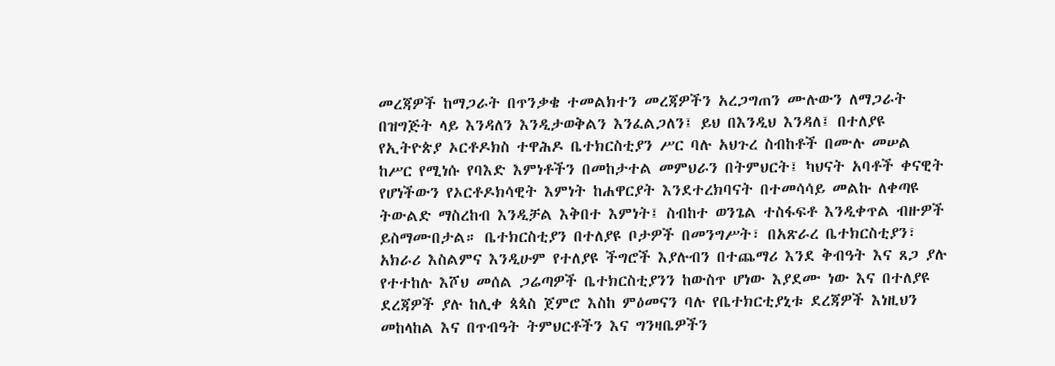መረጃዎች ከማጋራት በጥንቃቄ ተመልክተን መረጃዎችን አረጋግጠን ሙሉውን ለማጋራት በዝግጅት ላይ እንዳለን እንዲታወቅልን እንፈልጋለን፤ ይህ በእንዲህ እንዳለ፤ በተለያዩ የኢትዮጵያ ኦርቶዶክስ ተዋሕዶ ቤተክርስቲያን ሥር ባሉ አህጉረ ስብከቶች በሙሉ መሠል ከሥር የሚነሱ የባእድ እምነቶችን በመከታተል መምህራን በትምህርት፤ ካህናት አባቶች ቀናዊት የሆነችውን የኦርቶዶክሳዊት እምነት ከሐዋርያት እንደተረክባናት በተመሳሳይ መልኩ ለቀጣዩ ትውልድ ማስረከብ እንዲቻል እቅበተ እምነት፤ ስብከተ ወንጌል ተስፋፍቶ እንዲቀጥል ብዙዎች ይስማሙበታል። ቤተክርስቲያን በተለያዩ ቦታዎች በመንግሥት፣ በአጽራረ ቤተክርስቲያን፣ አክራሪ እስልምና እንዲሁም የተለያዩ ችግሮች እያሉብን በተጨማሪ እንደ ቅብዓት እና ጸጋ ያሉ የተተከሉ እሾህ መሰል ጋሬጣዎች ቤተክርስቲያንን ከውስጥ ሆነው እያደሙ ነው እና በተለያዩ ደረጃዎች ያሉ ከሊቀ ጳጳስ ጀምሮ እስከ ምዕመናን ባሉ የቤተክርቲያኒቱ ደረጃዎች እነዚህን መከላከል እና በጥብዓት ትምህርቶችን እና ግንዛቤዎችን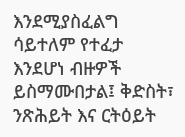እንደሚያስፈልግ ሳይተለም የተፈታ እንደሆነ ብዙዎች ይስማሙበታል፤ ቅድስት፣ ንጽሕይት እና ርትዕይት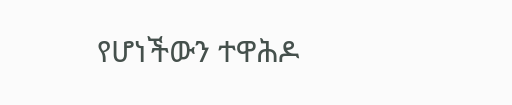የሆነችውን ተዋሕዶ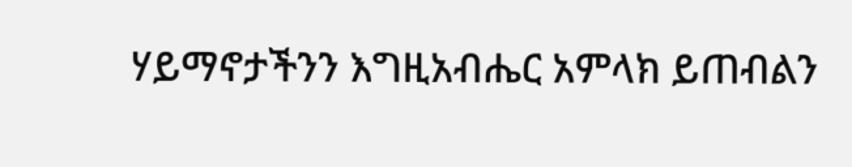ሃይማኖታችንን እግዚአብሔር አምላክ ይጠብልን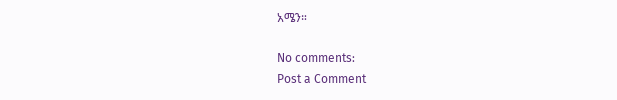አሜን።

No comments:
Post a Comment